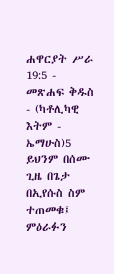ሐዋርያት ሥራ 19:5 - መጽሐፍ ቅዱስ - (ካቶሊካዊ እትም - ኤማሁስ)5 ይህንም በሰሙ ጊዜ በጌታ በኢየሱስ ስም ተጠመቁ፤ ምዕራፉን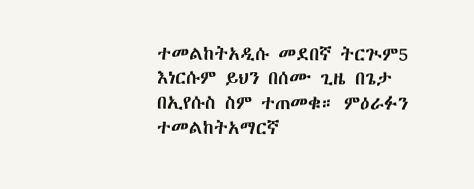ተመልከትአዲሱ መደበኛ ትርጒም5 እነርሱም ይህን በሰሙ ጊዜ በጌታ በኢየሱስ ስም ተጠመቁ። ምዕራፉን ተመልከትአማርኛ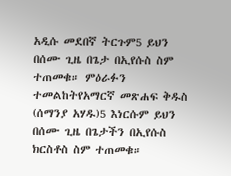አዲሱ መደበኛ ትርጉም5 ይህን በሰሙ ጊዜ በጌታ በኢየሱስ ስም ተጠመቁ። ምዕራፉን ተመልከትየአማርኛ መጽሐፍ ቅዱስ (ሰማንያ አሃዱ)5 እነርሱም ይህን በሰሙ ጊዜ በጌታችን በኢየሱስ ክርስቶስ ስም ተጠመቁ።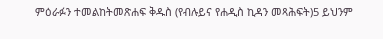ምዕራፉን ተመልከትመጽሐፍ ቅዱስ (የብሉይና የሐዲስ ኪዳን መጻሕፍት)5 ይህንም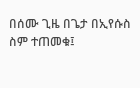በሰሙ ጊዜ በጌታ በኢየሱስ ስም ተጠመቁ፤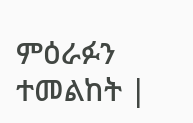ምዕራፉን ተመልከት |